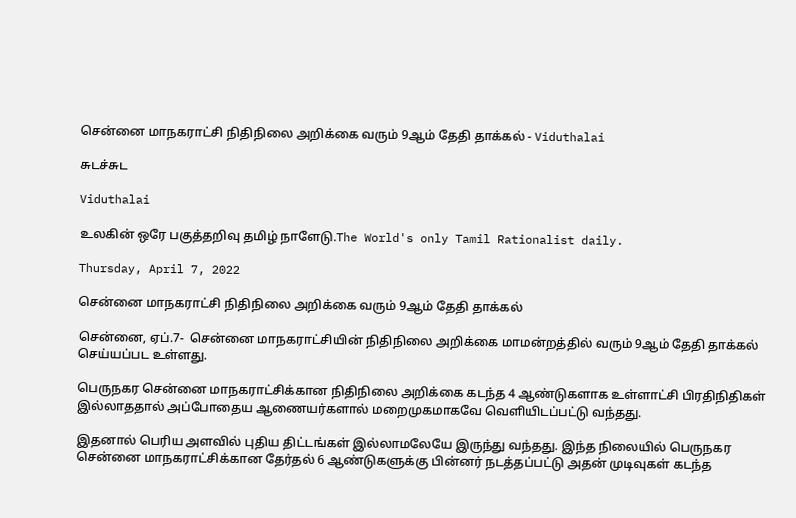சென்னை மாநகராட்சி நிதிநிலை அறிக்கை வரும் 9ஆம் தேதி தாக்கல் - Viduthalai

சுடச்சுட

Viduthalai

உலகின் ஒரே பகுத்தறிவு தமிழ் நாளேடு.The World's only Tamil Rationalist daily.

Thursday, April 7, 2022

சென்னை மாநகராட்சி நிதிநிலை அறிக்கை வரும் 9ஆம் தேதி தாக்கல்

சென்னை, ஏப்.7-  சென்னை மாநகராட்சியின் நிதிநிலை அறிக்கை மாமன்றத்தில் வரும் 9ஆம் தேதி தாக்கல் செய்யப்பட உள்ளது.

பெருநகர சென்னை மாநகராட்சிக்கான நிதிநிலை அறிக்கை கடந்த 4 ஆண்டுகளாக உள்ளாட்சி பிரதிநிதிகள் இல்லாததால் அப்போதைய ஆணையர்களால் மறைமுகமாகவே வெளியிடப்பட்டு வந்தது.

இதனால் பெரிய அளவில் புதிய திட்டங்கள் இல்லாமலேயே இருந்து வந்தது. இந்த நிலையில் பெருநகர சென்னை மாநகராட்சிக்கான தேர்தல் 6 ஆண்டுகளுக்கு பின்னர் நடத்தப்பட்டு அதன் முடிவுகள் கடந்த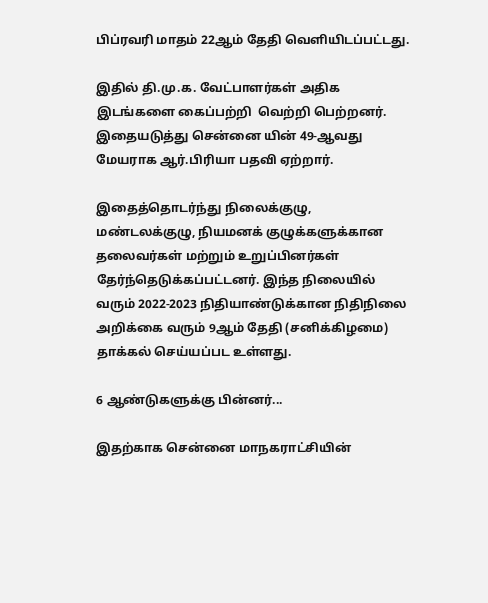பிப்ரவரி மாதம் 22ஆம் தேதி வெளியிடப்பட்டது.

இதில் தி.மு.க. வேட்பாளர்கள் அதிக இடங்களை கைப்பற்றி  வெற்றி பெற்றனர். இதையடுத்து சென்னை யின் 49-ஆவது மேயராக ஆர்.பிரியா பதவி ஏற்றார்.

இதைத்தொடர்ந்து நிலைக்குழு, மண்டலக்குழு, நியமனக் குழுக்களுக்கான தலைவர்கள் மற்றும் உறுப்பினர்கள் தேர்ந்தெடுக்கப்பட்டனர். இந்த நிலையில் வரும் 2022-2023 நிதியாண்டுக்கான நிதிநிலை அறிக்கை வரும் 9ஆம் தேதி (சனிக்கிழமை) தாக்கல் செய்யப்பட உள்ளது.

6 ஆண்டுகளுக்கு பின்னர்...

இதற்காக சென்னை மாநகராட்சியின்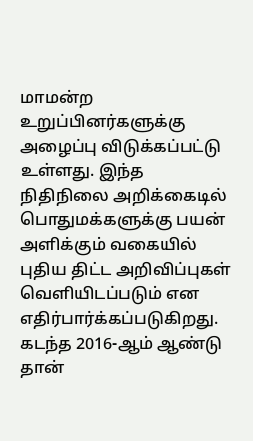மாமன்ற உறுப்பினர்களுக்கு அழைப்பு விடுக்கப்பட்டு உள்ளது. இந்த நிதிநிலை அறிக்கைடில் பொதுமக்களுக்கு பயன் அளிக்கும் வகையில் புதிய திட்ட அறிவிப்புகள் வெளியிடப்படும் என எதிர்பார்க்கப்படுகிறது. கடந்த 2016-ஆம் ஆண்டு தான்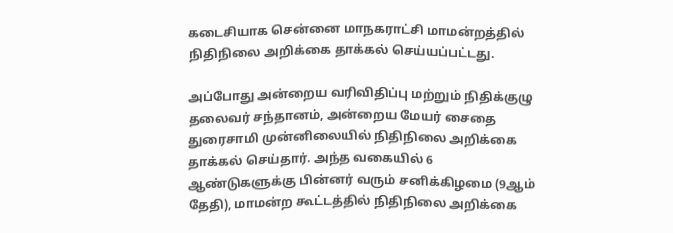கடைசியாக சென்னை மாநகராட்சி மாமன்றத்தில் நிதிநிலை அறிக்கை தாக்கல் செய்யப்பட்டது.

அப்போது அன்றைய வரிவிதிப்பு மற்றும் நிதிக்குழு தலைவர் சந்தானம், அன்றைய மேயர் சைதை துரைசாமி முன்னிலையில் நிதிநிலை அறிக்கை தாக்கல் செய்தார். அந்த வகையில் 6 ஆண்டுகளுக்கு பின்னர் வரும் சனிக்கிழமை (9ஆம் தேதி), மாமன்ற கூட்டத்தில் நிதிநிலை அறிக்கை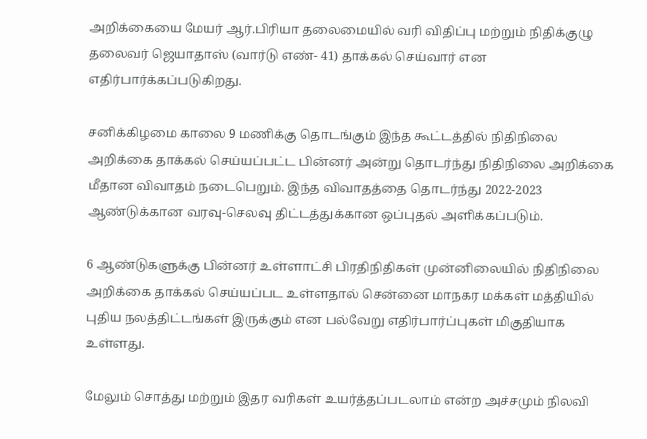அறிக்கையை மேயர் ஆர்.பிரியா தலைமையில் வரி விதிப்பு மற்றும் நிதிக்குழு தலைவர் ஜெயாதாஸ் (வார்டு எண்- 41) தாக்கல் செய்வார் என எதிர்பார்க்கப்படுகிறது.

சனிக்கிழமை காலை 9 மணிக்கு தொடங்கும் இந்த கூட்டத்தில் நிதிநிலை அறிக்கை தாக்கல் செய்யப்பட்ட பின்னர் அன்று தொடர்ந்து நிதிநிலை அறிக்கை மீதான விவாதம் நடைபெறும். இந்த விவாதத்தை தொடர்ந்து 2022-2023 ஆண்டுக்கான வரவு-செலவு திட்டத்துக்கான ஒப்புதல் அளிக்கப்படும்.

6 ஆண்டுகளுக்கு பின்னர் உள்ளாட்சி பிரதிநிதிகள் முன்னிலையில் நிதிநிலை அறிக்கை தாக்கல் செய்யப்பட உள்ளதால் சென்னை மாநகர மக்கள் மத்தியில் புதிய நலத்திட்டங்கள் இருக்கும் என பல்வேறு எதிர்பார்ப்புகள் மிகுதியாக உள்ளது.

மேலும் சொத்து மற்றும் இதர வரிகள் உயர்த்தப்படலாம் என்ற அச்சமும் நிலவி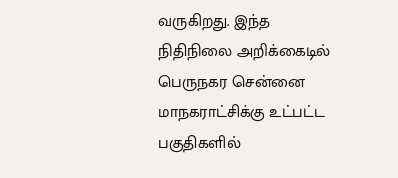வருகிறது. இந்த நிதிநிலை அறிக்கைடில் பெருநகர சென்னை மாநகராட்சிக்கு உட்பட்ட பகுதிகளில்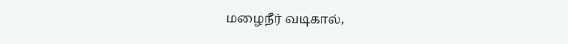மழைநீர் வடிகால்,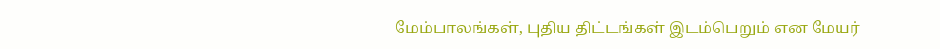மேம்பாலங்கள், புதிய திட்டங்கள் இடம்பெறும் என மேயர்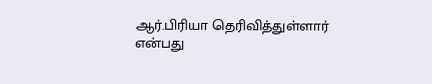ஆர்.பிரியா தெரிவித்துள்ளார் என்பது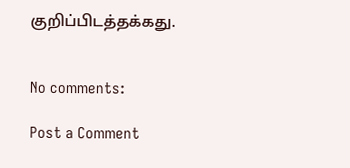குறிப்பிடத்தக்கது.


No comments:

Post a Comment